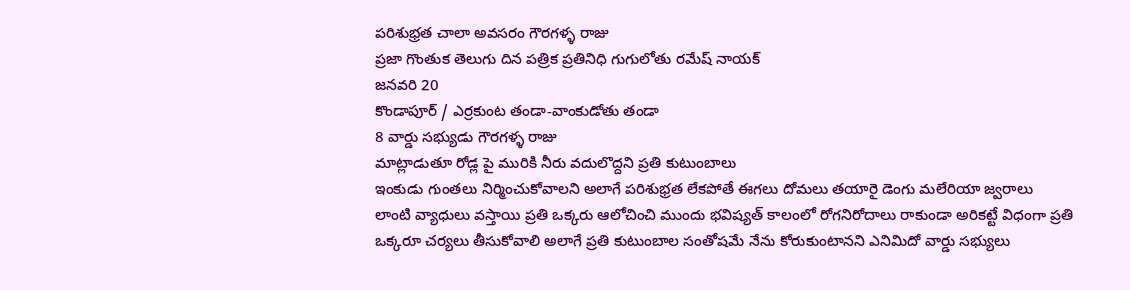పరిశుభ్రత చాలా అవసరం గౌరగళ్ళ రాజు
ప్రజా గొంతుక తెలుగు దిన పత్రిక ప్రతినిధి గుగులోతు రమేష్ నాయక్
జనవరి 20
కొండాపూర్ / ఎర్రకుంట తండా-వాంకుడోతు తండా
8 వార్డు సభ్యుడు గౌరగళ్ళ రాజు
మాట్లాడుతూ రోడ్ల పై మురికి నీరు వదులొద్దని ప్రతి కుటుంబాలు
ఇంకుడు గుంతలు నిర్మించుకోవాలని అలాగే పరిశుభ్రత లేకపోతే ఈగలు దోమలు తయారై డెంగు మలేరియా జ్వరాలు
లాంటి వ్యాధులు వస్తాయి ప్రతి ఒక్కరు ఆలోచించి ముందు భవిష్యత్ కాలంలో రోగనిరోదాలు రాకుండా అరికట్టే విధంగా ప్రతి ఒక్కరూ చర్యలు తీసుకోవాలి అలాగే ప్రతి కుటుంబాల సంతోషమే నేను కోరుకుంటానని ఎనిమిదో వార్డు సభ్యులు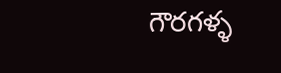గౌరగళ్ళ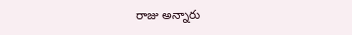రాజు అన్నారు